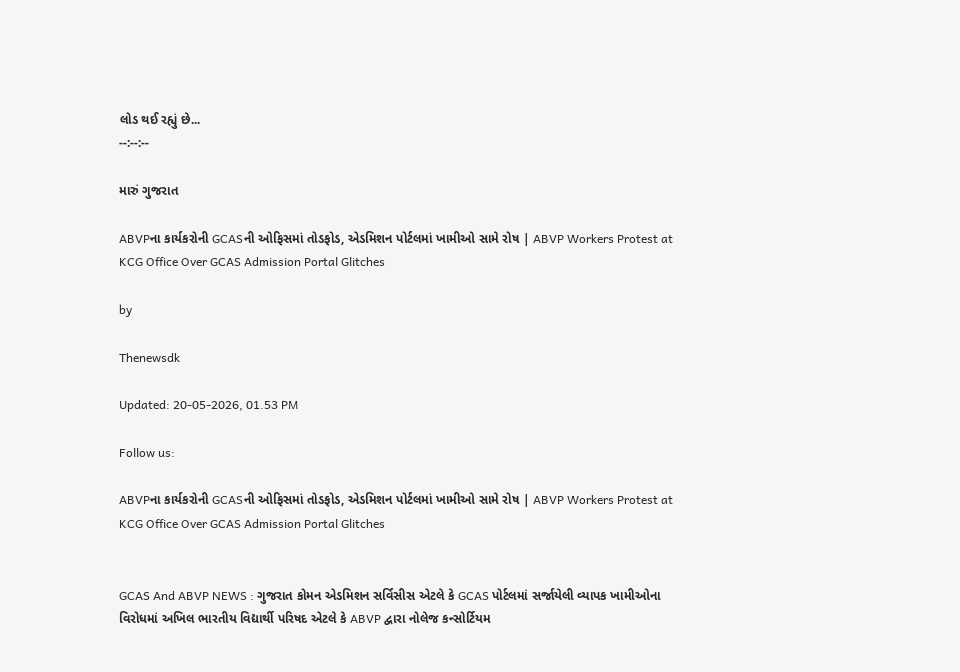લોડ થઈ રહ્યું છે...
--:--:--

મારું ગુજરાત

ABVPના કાર્યકરોની GCASની ઓફિસમાં તોડફોડ, એડમિશન પોર્ટલમાં ખામીઓ સામે રોષ | ABVP Workers Protest at KCG Office Over GCAS Admission Portal Glitches

by

Thenewsdk

Updated: 20-05-2026, 01.53 PM

Follow us:

ABVPના કાર્યકરોની GCASની ઓફિસમાં તોડફોડ, એડમિશન પોર્ટલમાં ખામીઓ સામે રોષ | ABVP Workers Protest at KCG Office Over GCAS Admission Portal Glitches


GCAS And ABVP NEWS : ગુજરાત કોમન એડમિશન સર્વિસીસ એટલે કે GCAS પોર્ટલમાં સર્જાયેલી વ્યાપક ખામીઓના વિરોધમાં અખિલ ભારતીય વિદ્યાર્થી પરિષદ એટલે કે ABVP દ્વારા નોલેજ કન્સોર્ટિયમ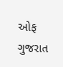ઓફ ગુજરાત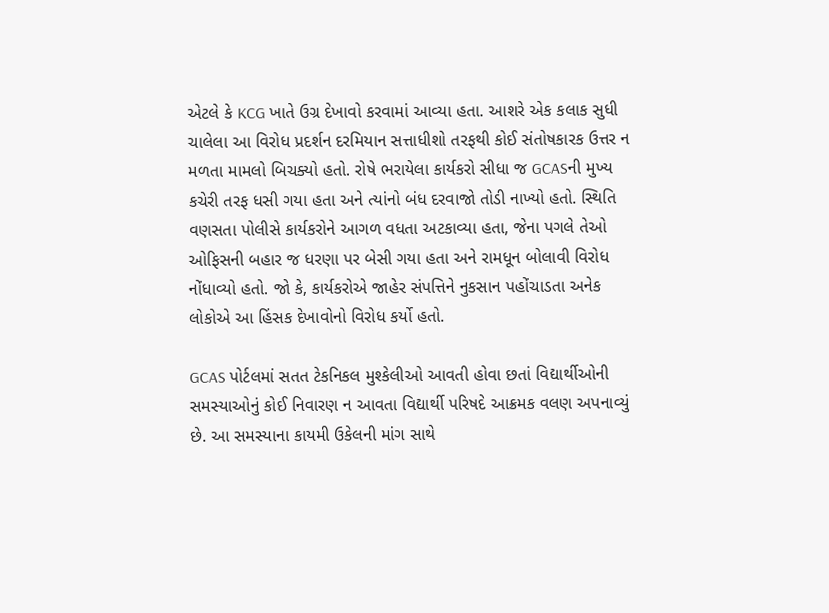એટલે કે KCG ખાતે ઉગ્ર દેખાવો કરવામાં આવ્યા હતા. આશરે એક કલાક સુધી ચાલેલા આ વિરોધ પ્રદર્શન દરમિયાન સત્તાધીશો તરફથી કોઈ સંતોષકારક ઉત્તર ન મળતા મામલો બિચક્યો હતો. રોષે ભરાયેલા કાર્યકરો સીધા જ GCASની મુખ્ય કચેરી તરફ ધસી ગયા હતા અને ત્યાંનો બંધ દરવાજો તોડી નાખ્યો હતો. સ્થિતિ વણસતા પોલીસે કાર્યકરોને આગળ વધતા અટકાવ્યા હતા, જેના પગલે તેઓ ઓફિસની બહાર જ ધરણા પર બેસી ગયા હતા અને રામધૂન બોલાવી વિરોધ નોંધાવ્યો હતો. જો કે, કાર્યકરોએ જાહેર સંપત્તિને નુકસાન પહોંચાડતા અનેક લોકોએ આ હિંસક દેખાવોનો વિરોધ કર્યો હતો.

GCAS પોર્ટલમાં સતત ટેકનિકલ મુશ્કેલીઓ આવતી હોવા છતાં વિદ્યાર્થીઓની સમસ્યાઓનું કોઈ નિવારણ ન આવતા વિદ્યાર્થી પરિષદે આક્રમક વલણ અપનાવ્યું છે. આ સમસ્યાના કાયમી ઉકેલની માંગ સાથે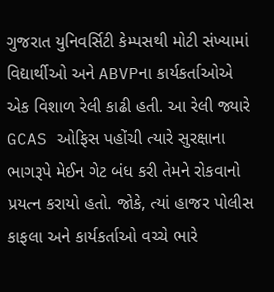ગુજરાત યુનિવર્સિટી કેમ્પસથી મોટી સંખ્યામાં વિદ્યાર્થીઓ અને ABVPના કાર્યકર્તાઓએ એક વિશાળ રેલી કાઢી હતી. આ રેલી જ્યારે GCAS ઓફિસ પહોંચી ત્યારે સુરક્ષાના ભાગરૂપે મેઈન ગેટ બંધ કરી તેમને રોકવાનો પ્રયત્ન કરાયો હતો. જોકે, ત્યાં હાજર પોલીસ કાફલા અને કાર્યકર્તાઓ વચ્ચે ભારે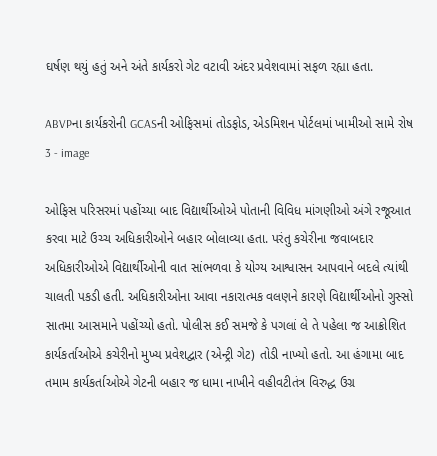ઘર્ષણ થયું હતું અને અંતે કાર્યકરો ગેટ વટાવી અંદર પ્રવેશવામાં સફળ રહ્યા હતા.

ABVPના કાર્યકરોની GCASની ઓફિસમાં તોડફોડ, એડમિશન પોર્ટલમાં ખામીઓ સામે રોષ 3 - image

ઓફિસ પરિસરમાં પહોંચ્યા બાદ વિદ્યાર્થીઓએ પોતાની વિવિધ માંગણીઓ અંગે રજૂઆત કરવા માટે ઉચ્ચ અધિકારીઓને બહાર બોલાવ્યા હતા. પરંતુ કચેરીના જવાબદાર અધિકારીઓએ વિદ્યાર્થીઓની વાત સાંભળવા કે યોગ્ય આશ્વાસન આપવાને બદલે ત્યાંથી ચાલતી પકડી હતી. અધિકારીઓના આવા નકારાત્મક વલણને કારણે વિદ્યાર્થીઓનો ગુસ્સો સાતમા આસમાને પહોંચ્યો હતો. પોલીસ કઈ સમજે કે પગલાં લે તે પહેલા જ આક્રોશિત કાર્યકર્તાઓએ કચેરીનો મુખ્ય પ્રવેશદ્વાર (એન્ટ્રી ગેટ) તોડી નાખ્યો હતો. આ હંગામા બાદ તમામ કાર્યકર્તાઓએ ગેટની બહાર જ ધામા નાખીને વહીવટીતંત્ર વિરુદ્ધ ઉગ્ર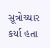સૂત્રોચ્ચાર કર્યા હતા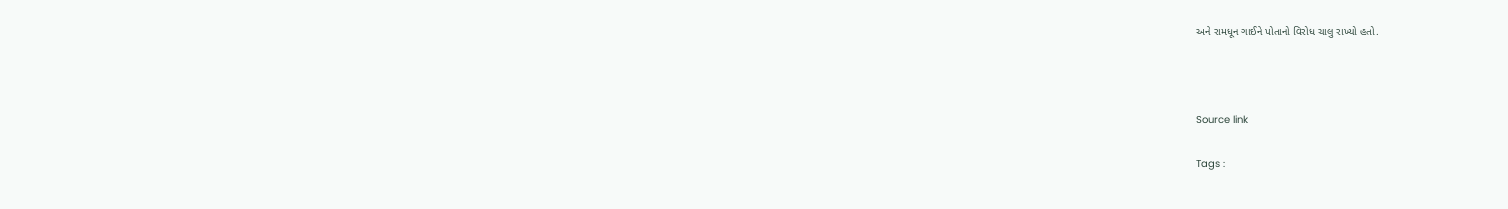અને રામધૂન ગાઈને પોતાનો વિરોધ ચાલુ રાખ્યો હતો.



Source link

Tags :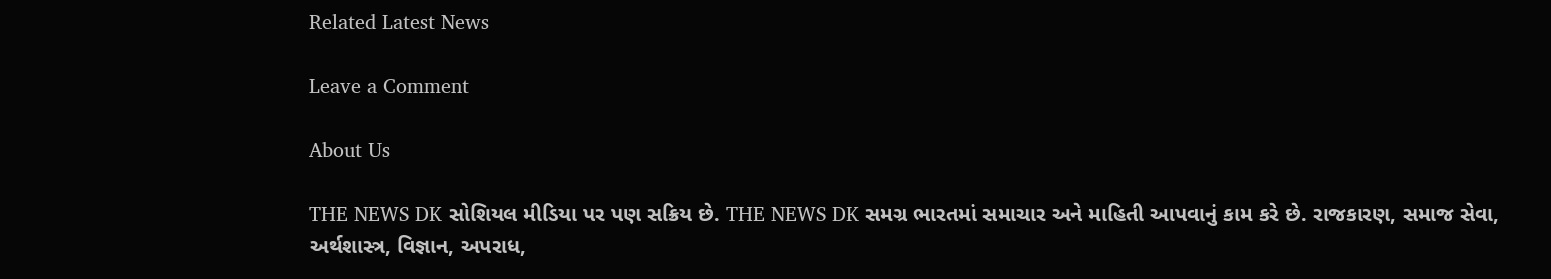Related Latest News

Leave a Comment

About Us

THE NEWS DK સોશિયલ મીડિયા પર પણ સક્રિય છે. THE NEWS DK સમગ્ર ભારતમાં સમાચાર અને માહિતી આપવાનું કામ કરે છે. રાજકારણ, સમાજ સેવા, અર્થશાસ્ત્ર, વિજ્ઞાન, અપરાધ,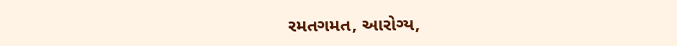રમતગમત, આરોગ્ય,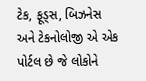ટેક, ફૂડ્સ, બિઝનેસ અને ટેકનોલોજી એ એક પોર્ટલ છે જે લોકોને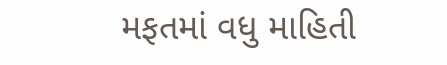મફતમાં વધુ માહિતી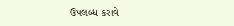ઉપલબ્ધ કરાવે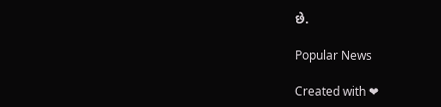છે.

Popular News

Created with ❤